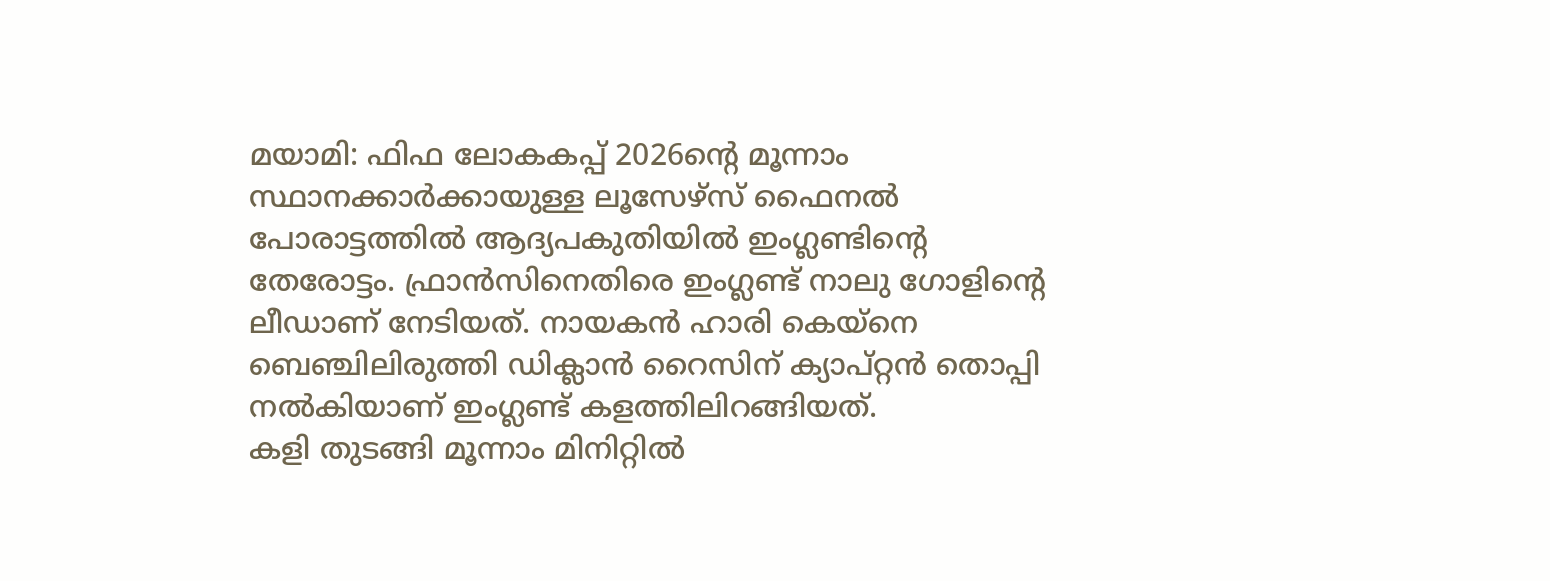മയാമി: ഫിഫ ലോകകപ്പ് 2026ന്റെ മൂന്നാം സ്ഥാനക്കാർക്കായുള്ള ലൂസേഴ്സ് ഫൈനൽ പോരാട്ടത്തിൽ ആദ്യപകുതിയിൽ ഇംഗ്ലണ്ടിന്റെ തേരോട്ടം. ഫ്രാൻസിനെതിരെ ഇംഗ്ലണ്ട് നാലു ഗോളിന്റെ ലീഡാണ് നേടിയത്. നായകൻ ഹാരി കെയ്നെ ബെഞ്ചിലിരുത്തി ഡിക്ലാൻ റൈസിന് ക്യാപ്റ്റൻ തൊപ്പി നൽകിയാണ് ഇംഗ്ലണ്ട് കളത്തിലിറങ്ങിയത്.
കളി തുടങ്ങി മൂന്നാം മിനിറ്റിൽ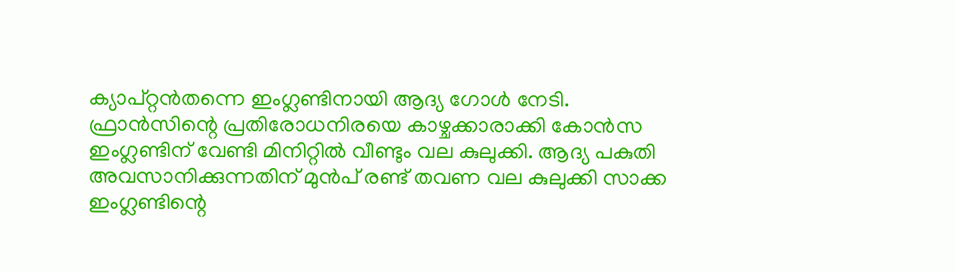ക്യാപ്റ്റൻതന്നെ ഇംഗ്ലണ്ടിനായി ആദ്യ ഗോൾ നേടി. ഫ്രാൻസിന്റെ പ്രതിരോധനിരയെ കാഴ്ചക്കാരാക്കി കോൻസ ഇംഗ്ലണ്ടിന് വേണ്ടി മിനിറ്റിൽ വീണ്ടും വല കുലുക്കി. ആദ്യ പകുതി അവസാനിക്കുന്നതിന് മുൻപ് രണ്ട് തവണ വല കുലുക്കി സാക്ക ഇംഗ്ലണ്ടിന്റെ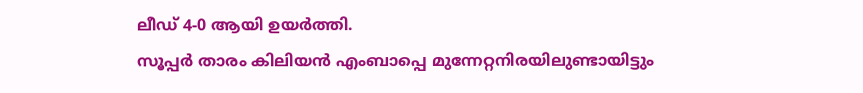ലീഡ് 4-0 ആയി ഉയർത്തി.
സൂപ്പർ താരം കിലിയൻ എംബാപ്പെ മുന്നേറ്റനിരയിലുണ്ടായിട്ടും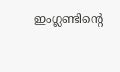ഇംഗ്ലണ്ടിന്റെ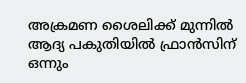അക്രമണ ശൈലിക്ക് മുന്നിൽ ആദ്യ പകുതിയിൽ ഫ്രാൻസിന് ഒന്നും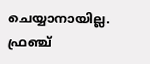ചെയ്യാനായില്ല. ഫ്രഞ്ച്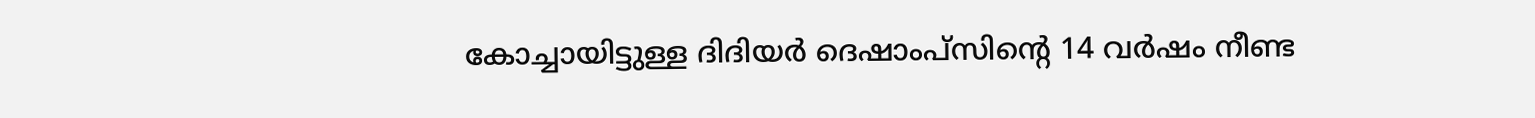കോച്ചായിട്ടുള്ള ദിദിയർ ദെഷാംപ്സിന്റെ 14 വർഷം നീണ്ട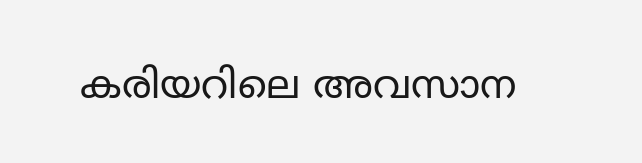കരിയറിലെ അവസാന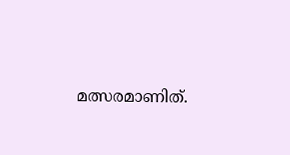മത്സരമാണിത്.